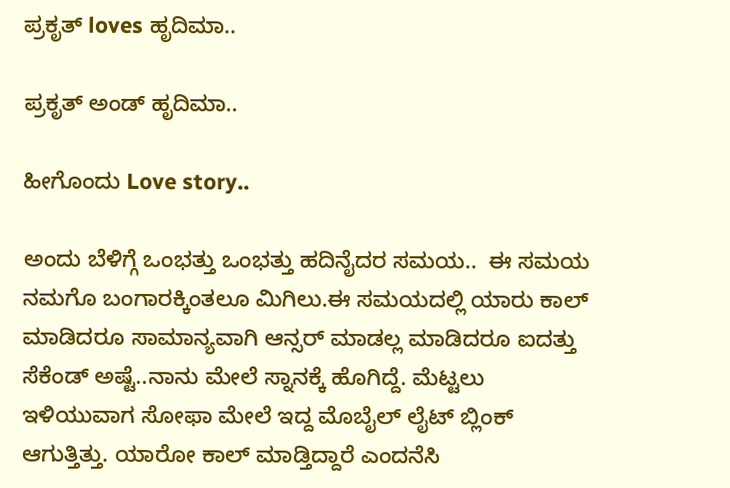ಪ್ರಕೃತ್ loves ಹೃದಿಮಾ..

ಪ್ರಕೃತ್ ಅಂಡ್ ಹೃದಿಮಾ..

ಹೀಗೊಂದು Love story..

ಅಂದು ಬೆಳಿಗ್ಗೆ ಒಂಭತ್ತು ಒಂಭತ್ತು ಹದಿನೈದರ ಸಮಯ..  ಈ ಸಮಯ ನಮಗೊ ಬಂಗಾರಕ್ಕಿಂತಲೂ ಮಿಗಿಲು.ಈ ಸಮಯದಲ್ಲಿ ಯಾರು ಕಾಲ್ ಮಾಡಿದರೂ ಸಾಮಾನ್ಯವಾಗಿ ಆನ್ಸರ್ ಮಾಡಲ್ಲ ಮಾಡಿದರೂ ಐದತ್ತು ಸೆಕೆಂಡ್ ಅಷ್ಟೆ..ನಾನು ಮೇಲೆ ಸ್ನಾನಕ್ಕೆ ಹೊಗಿದ್ದೆ. ಮೆಟ್ಟಲು ಇಳಿಯುವಾಗ ಸೋಫಾ ಮೇಲೆ ಇದ್ದ ಮೊಬೈಲ್ ಲೈಟ್ ಬ್ಲಿಂಕ್ ಆಗುತ್ತಿತ್ತು. ಯಾರೋ ಕಾಲ್ ಮಾಡ್ತಿದ್ದಾರೆ ಎಂದನೆಸಿ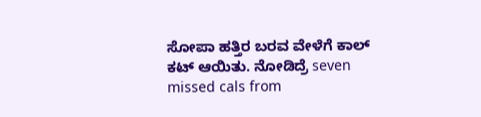ಸೋಪಾ ಹತ್ತಿರ ಬರವ ವೇಳೆಗೆ ಕಾಲ್ ಕಟ್ ಆಯಿತು. ನೋಡಿದ್ರೆ seven missed cals from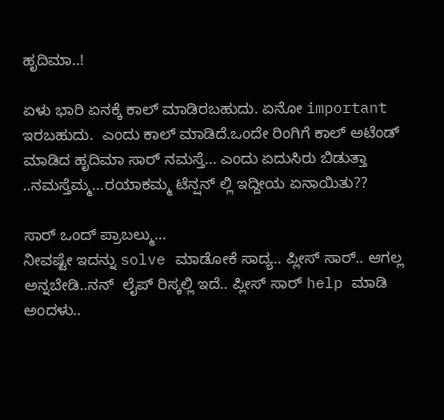ಹೃದಿಮಾ..!

ಏಳು ಭಾರಿ ಏನಕ್ಕೆ ಕಾಲ್ ಮಾಡಿರಬಹುದು. ಏನೋ important ಇರಬಹುದು.  ಎಂದು ಕಾಲ್ ಮಾಡಿದೆ.ಒಂದೇ ರಿಂಗಿಗೆ ಕಾಲ್ ಅಟೆಂಡ್ ಮಾಡಿದ ಹೃದಿಮಾ ಸಾರ್ ನಮಸ್ತೆ... ಎಂದು ಏದುಸಿರು ಬಿಡುತ್ತಾ ..ನಮಸ್ತೆಮ್ಮ...ರಯಾಕಮ್ಮ ಟೆನ್ಷನ್ ಲ್ಲಿ ಇದ್ದೀಯ ಏನಾಯಿತು??

ಸಾರ್ ಒಂದ್ ಪ್ರಾಬಲ್ಮು...
ನೀವಷ್ಟೇ ಇದನ್ನು solve ಮಾಡೋಕೆ ಸಾದ್ಯ.. ಪ್ಲೀಸ್ ಸಾರ್.. ಆಗಲ್ಲ ಅನ್ನಬೇಡಿ..ನನ್  ಲೈಪ್ ರಿಸ್ಕಲ್ಲಿ ಇದೆ.. ಪ್ಲೀಸ್ ಸಾರ್ help ಮಾಡಿ ಅಂದಳು..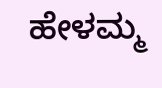ಹೇಳಮ್ಮ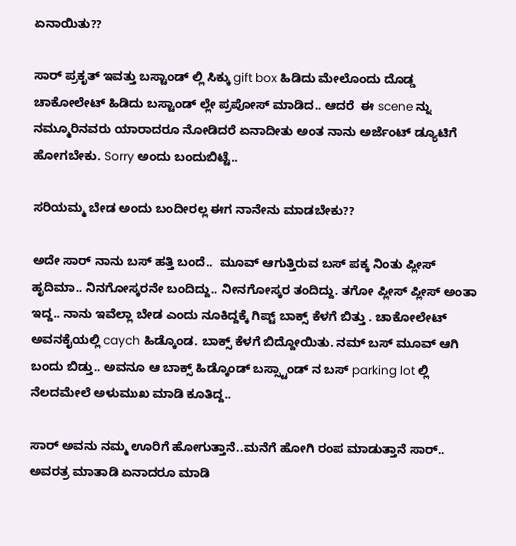ಏನಾಯಿತು??

ಸಾರ್ ಪ್ರಕೃತ್ ಇವತ್ತು ಬಸ್ಟಾಂಡ್ ಲ್ಲಿ ಸಿಕ್ಕು gift box ಹಿಡಿದು ಮೇಲೊಂದು ದೊಡ್ಡ ಚಾಕೋಲೇಟ್ ಹಿಡಿದು ಬಸ್ಟಾಂಡ್ ಲ್ಲೇ ಪ್ರಪೋಸ್ ಮಾಡಿದ.. ಆದರೆ  ಈ scene ನ್ನು ನಮ್ಮೂರಿನವರು ಯಾರಾದರೂ ನೋಡಿದರೆ ಏನಾದೀತು ಅಂತ ನಾನು ಅರ್ಜೆಂಟ್ ಡ್ಯೂಟಿಗೆ ಹೋಗಬೇಕು. Sorry ಅಂದು ಬಂದುಬಿಟ್ಟೆ..

ಸರಿಯಮ್ಮ ಬೇಡ ಅಂದು ಬಂದೀರಲ್ಲ ಈಗ ನಾನೇನು ಮಾಡಬೇಕು??

ಅದೇ ಸಾರ್ ನಾನು ಬಸ್ ಹತ್ತಿ ಬಂದೆ..  ಮೂವ್ ಆಗುತ್ತಿರುವ ಬಸ್ ಪಕ್ಕ ನಿಂತು ಪ್ಲೀಸ್ ಹೃದಿಮಾ.. ನಿನಗೋಸ್ಕರನೇ ಬಂದಿದ್ದು.. ನೀನಗೋಸ್ಕರ ತಂದಿದ್ದು. ತಗೋ ಪ್ಲೀಸ್ ಪ್ಲೀಸ್ ಅಂತಾ ಇದ್ದ.. ನಾನು ಇವೆಲ್ಲಾ ಬೇಡ ಎಂದು ನೂಕಿದ್ದಕ್ಕೆ ಗಿಪ್ಟ್ ಬಾಕ್ಸ್ ಕೆಳಗೆ ಬಿತ್ತು . ಚಾಕೋಲೇಟ್ ಅವನಕೈಯಲ್ಲಿ caych ಹಿಡ್ಕೊಂಡ. ಬಾಕ್ಸ್ ಕೆಳಗೆ ಬಿದ್ದೋಯಿತು. ನಮ್ ಬಸ್ ಮೂವ್ ಆಗಿ ಬಂದು ಬಿಡ್ತು.. ಅವನೂ ಆ ಬಾಕ್ಸ್ ಹಿಡ್ಕೊಂಡ್ ಬಸ್ಸ್ಟಾಂಡ್ ನ ಬಸ್ parking lot ಲ್ಲಿ ನೆಲದಮೇಲೆ ಅಳುಮುಖ ಮಾಡಿ ಕೂತಿದ್ದ..

ಸಾರ್ ಅವನು ನಮ್ಮ ಊರಿಗೆ ಹೋಗುತ್ತಾನೆ..ಮನೆಗೆ ಹೋಗಿ ರಂಪ ಮಾಡುತ್ತಾನೆ ಸಾರ್..  ಅವರತ್ರ ಮಾತಾಡಿ ಏನಾದರೂ ಮಾಡಿ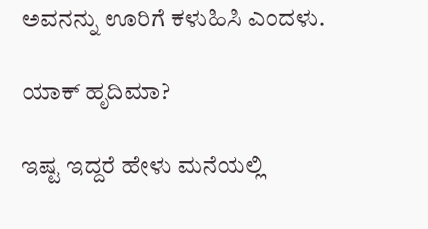ಅವನನ್ನು ಊರಿಗೆ ಕಳುಹಿಸಿ ಎಂದಳು.

ಯಾಕ್ ಹೃದಿಮಾ?

ಇಷ್ಟ ಇದ್ದರೆ ಹೇಳು ಮನೆಯಲ್ಲಿ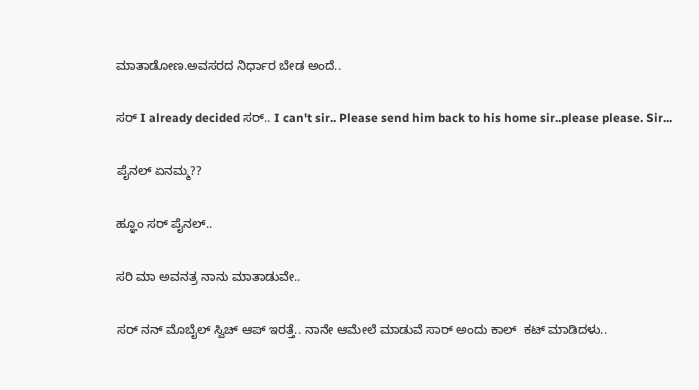ಮಾತಾಡೋಣ.ಅವಸರದ ನಿರ್ಧಾರ ಬೇಡ ಅಂದೆ..

ಸರ್ I already decided ಸರ್.. I can't sir.. Please send him back to his home sir..please please. Sir...

ಪೈನಲ್ ಏನಮ್ಮ??

ಹ್ಞೂಂ ಸರ್ ಪೈನಲ್..

ಸರಿ ಮಾ ಅವನತ್ರ ನಾನು ಮಾತಾಡುವೇ..

ಸರ್ ನನ್ ಮೊಬೈಲ್ ಸ್ವಿಚ್ ಆಪ್ ಇರತ್ತೆ.. ನಾನೇ ಆಮೇಲೆ ಮಾಡುವೆ ಸಾರ್ ಅಂದು ಕಾಲ್  ಕಟ್ ಮಾಡಿದಳು..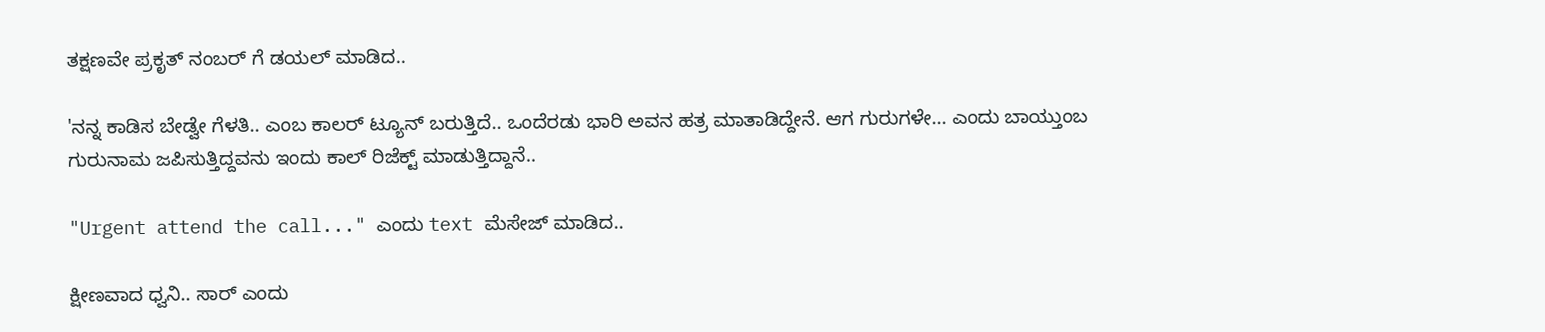ತಕ್ಷಣವೇ ಪ್ರಕೃತ್ ನಂಬರ್ ಗೆ ಡಯಲ್ ಮಾಡಿದ..

'ನನ್ನ ಕಾಡಿಸ ಬೇಡ್ವೇ ಗೆಳತಿ.. ಎಂಬ ಕಾಲರ್ ಟ್ಯೂನ್ ಬರುತ್ತಿದೆ.. ಒಂದೆರಡು ಭಾರಿ ಅವನ ಹತ್ರ ಮಾತಾಡಿದ್ದೇನೆ. ಆಗ ಗುರುಗಳೇ... ಎಂದು ಬಾಯ್ತುಂಬ ಗುರುನಾಮ ಜಪಿಸುತ್ತಿದ್ದವನು ಇಂದು ಕಾಲ್ ರಿಜೆಕ್ಟ್ ಮಾಡುತ್ತಿದ್ದಾನೆ..

"Urgent attend the call..." ಎಂದು text ಮೆಸೇಜ್ ಮಾಡಿದ..

ಕ್ಷೀಣವಾದ ಧ್ವನಿ.. ಸಾರ್ ಎಂದು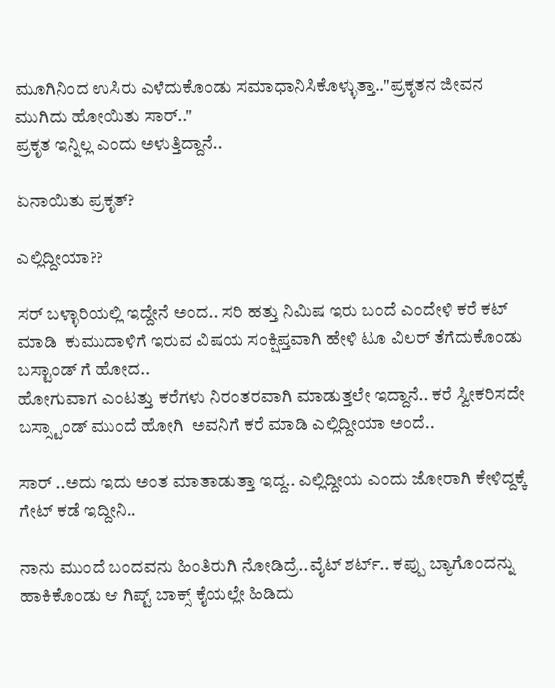ಮೂಗಿನಿಂದ ಉಸಿರು ಎಳೆದುಕೊಂಡು ಸಮಾಧಾನಿಸಿಕೊಳ್ಳುತ್ತಾ.."ಪ್ರಕೃತನ ಜೀವನ ಮುಗಿದು ಹೋಯಿತು ಸಾರ್.."
ಪ್ರಕೃತ ಇನ್ನಿಲ್ಲ ಎಂದು ಅಳುತ್ತಿದ್ದಾನೆ..

ಏನಾಯಿತು ಪ್ರಕೃತ್?

ಎಲ್ಲಿದ್ದೀಯಾ??

ಸರ್ ಬಳ್ಳಾರಿಯಲ್ಲಿ ಇದ್ದೇನೆ ಅಂದ.. ಸರಿ ಹತ್ತು ನಿಮಿಷ ಇರು ಬಂದೆ ಎಂದೇಳಿ ಕರೆ ಕಟ್ ಮಾಡಿ  ಕುಮುದಾಳಿಗೆ ಇರುವ ವಿಷಯ ಸಂಕ್ಷಿಪ್ತವಾಗಿ ಹೇಳಿ ಟೂ ವಿಲರ್ ತೆಗೆದುಕೊಂಡು ಬಸ್ಟಾಂಡ್ ಗೆ ಹೋದ..
ಹೋಗುವಾಗ ಎಂಟತ್ತು ಕರೆಗಳು ನಿರಂತರವಾಗಿ ಮಾಡುತ್ತಲೇ ಇದ್ದಾನೆ.. ಕರೆ ಸ್ವೀಕರಿಸದೇ ಬಸ್ಸ್ಟಾಂಡ್ ಮುಂದೆ ಹೋಗಿ  ಅವನಿಗೆ ಕರೆ ಮಾಡಿ ಎಲ್ಲಿದ್ದೀಯಾ ಅಂದೆ..

ಸಾರ್ ..ಅದು ಇದು ಅಂತ ಮಾತಾಡುತ್ತಾ ಇದ್ದ.. ಎಲ್ಲಿದ್ದೀಯ ಎಂದು ಜೋರಾಗಿ ಕೇಳಿದ್ದಕ್ಕೆ ಗೇಟ್ ಕಡೆ ಇದ್ದೀನಿ..

ನಾನು ಮುಂದೆ ಬಂದವನು ಹಿಂತಿರುಗಿ ನೋಡಿದ್ರೆ..ವೈಟ್ ಶರ್ಟ್.. ಕಪ್ಪು ಬ್ಯಾಗೊಂದನ್ನು ಹಾಕಿಕೊಂಡು ಆ ಗಿಪ್ಟ್ ಬಾಕ್ಸ್ ಕೈಯಲ್ಲೇ ಹಿಡಿದು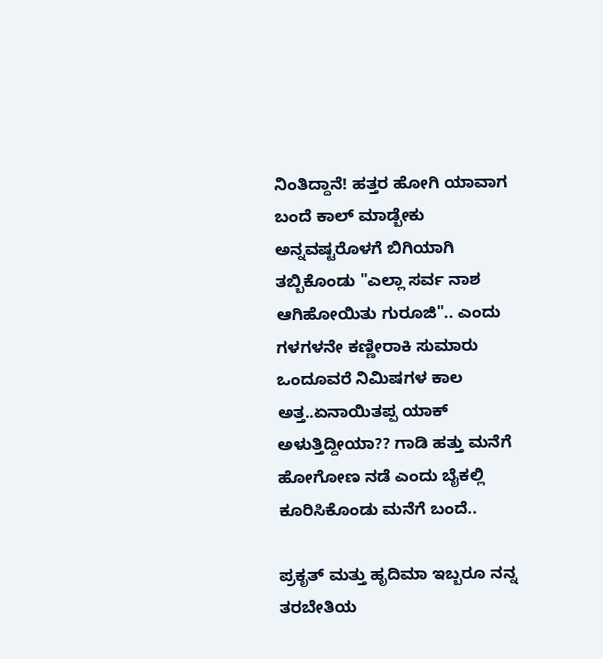ನಿಂತಿದ್ದಾನೆ! ಹತ್ತರ ಹೋಗಿ ಯಾವಾಗ ಬಂದೆ ಕಾಲ್ ಮಾಡ್ಬೇಕು ಅನ್ನವಷ್ಟರೊಳಗೆ ಬಿಗಿಯಾಗಿ ತಬ್ಬಿಕೊಂಡು "ಎಲ್ಲಾ ಸರ್ವ ನಾಶ ಆಗಿಹೋಯಿತು ಗುರೂಜಿ".. ಎಂದು ಗಳಗಳನೇ ಕಣ್ಣೀರಾಕಿ ಸುಮಾರು ಒಂದೂವರೆ ನಿಮಿಷಗಳ ಕಾಲ ಅತ್ತ..ಏನಾಯಿತಪ್ಪ ಯಾಕ್ ಅಳುತ್ತಿದ್ದೀಯಾ?? ಗಾಡಿ ಹತ್ತು ಮನೆಗೆ ಹೋಗೋಣ ನಡೆ ಎಂದು ಬೈಕಲ್ಲಿ ಕೂರಿಸಿಕೊಂಡು ಮನೆಗೆ ಬಂದೆ..

ಪ್ರಕೃತ್ ಮತ್ತು ಹೃದಿಮಾ ಇಬ್ಬರೂ ನನ್ನ ತರಬೇತಿಯ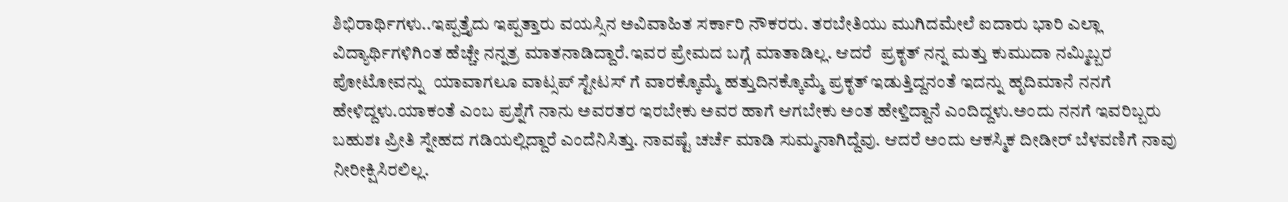ಶಿಭಿರಾರ್ಥಿಗಳು..ಇಪ್ಪತ್ತೈದು ಇಪ್ಪತ್ತಾರು ವಯಸ್ಸಿನ ಅವಿವಾಹಿತ ಸರ್ಕಾರಿ ನೌಕರರು. ತರಬೇತಿಯು ಮುಗಿದಮೇಲೆ ಐದಾರು ಭಾರಿ ಎಲ್ಲಾ ವಿದ್ಯಾರ್ಥಿಗಳಿಗಿಂತ ಹೆಚ್ಚೇ ನನ್ನತ್ರ ಮಾತನಾಡಿದ್ದಾರೆ.ಇವರ ಪ್ರೇಮದ ಬಗ್ಗೆ ಮಾತಾಡಿಲ್ಲ. ಆದರೆ  ಪ್ರಕೃತ್ ನನ್ನ ಮತ್ತು ಕುಮುದಾ ನಮ್ಮಿಬ್ಬರ  ಪೋಟೋವನ್ನು  ಯಾವಾಗಲೂ ವಾಟ್ಸಪ್ ಸ್ಟೇಟಸ್ ಗೆ ವಾರಕ್ಕೊಮ್ಮೆ ಹತ್ತುದಿನಕ್ಕೊಮ್ಮೆ ಪ್ರಕೃತ್ ಇಡುತ್ತಿದ್ದನಂತೆ ಇದನ್ನು ಹೃದಿಮಾನೆ ನನಗೆ ಹೇಳಿದ್ದಳು‌.ಯಾಕಂತೆ ಎಂಬ ಪ್ರಶ್ನೆಗೆ ನಾನು ಅವರತರ ಇರಬೇಕು ಅವರ ಹಾಗೆ ಆಗಬೇಕು ಅಂತ ಹೇಳ್ತಿದ್ದಾನೆ ಎಂದಿದ್ದಳು.ಅಂದು ನನಗೆ ಇವರಿಬ್ಬರು ಬಹುಶಃ ಪ್ರೀತಿ ಸ್ನೇಹದ ಗಡಿಯಲ್ಲಿದ್ದಾರೆ ಎಂದೆನಿಸಿತ್ತು. ನಾವಷ್ಟೆ ಚರ್ಚೆ ಮಾಡಿ ಸುಮ್ಮನಾಗಿದ್ದೆವು. ಆದರೆ ಅಂದು ಆಕಸ್ಮಿಕ ದೀಡೀರ್ ಬೆಳವಣಿಗೆ ನಾವು ನೀರೀಕ್ಷಿಸಿರಲಿಲ್ಲ.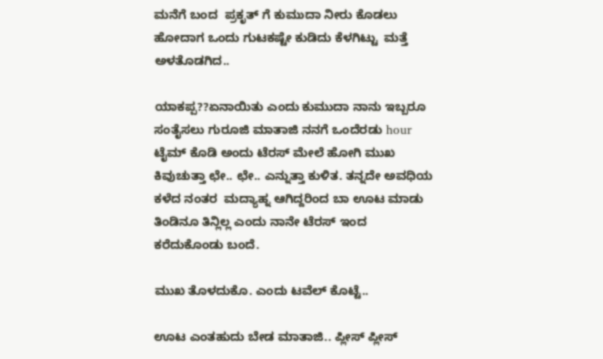ಮನೆಗೆ ಬಂದ  ಪ್ರಕೃತ್ ಗೆ ಕುಮುದಾ ನೀರು ಕೊಡಲು ಹೋದಾಗ ಒಂದು ಗುಟಕಷ್ಟೇ ಕುಡಿದು ಕೆಳಗಿಟ್ಟು  ಮತ್ತೆ ಅಳತೊಡಗಿದ..

ಯಾಕಪ್ಪ??ಏನಾಯಿತು ಎಂದು ಕುಮುದಾ ನಾನು ಇಬ್ಬರೂ ಸಂತೈಸಲು ಗುರೂಜಿ ಮಾತಾಜಿ ನನಗೆ ಒಂದೆರಡು hour ಟೈಮ್ ಕೊಡಿ ಅಂದು ಟೆರಸ್ ಮೇಲೆ ಹೋಗಿ ಮುಖ ಕಿವುಚುತ್ತಾ ಛೇ.. ಛೇ.. ಎನ್ನುತ್ತಾ ಕುಳಿತ. ತನ್ನದೇ ಅವಧಿಯ ಕಳೆದ ನಂತರ  ಮದ್ಯಾಹ್ನ ಆಗಿದ್ದರಿಂದ ಬಾ ಊಟ ಮಾಡು ತಿಂಡಿನೂ ತಿನ್ಲಿಲ್ಲ ಎಂದು ನಾನೇ ಟೆರಸ್ ಇಂದ ಕರೆದುಕೊಂಡು ಬಂದೆ.

ಮುಖ ತೊಳದುಕೊ. ಎಂದು ಟವೆಲ್ ಕೊಟ್ಟೆ..

ಊಟ ಎಂತಹುದು ಬೇಡ ಮಾತಾಜಿ.. ಪ್ಲೀಸ್ ಪ್ಲೀಸ್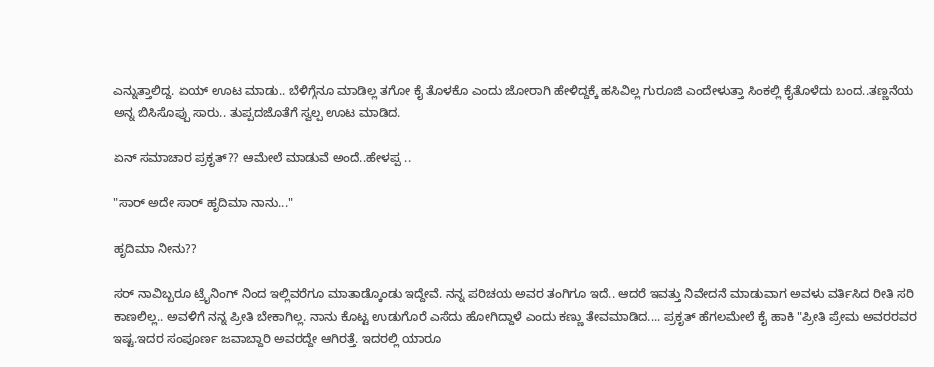ಎನ್ನುತ್ತಾಲಿದ್ದ. ಏಯ್ ಊಟ ಮಾಡು.. ಬೆಳಿಗ್ಗೆನೂ ಮಾಡಿಲ್ಲ ತಗೋ ಕೈ ತೊಳಕೊ ಎಂದು ಜೋರಾಗಿ ಹೇಳಿದ್ದಕ್ಕೆ ಹಸಿವಿಲ್ಲ ಗುರೂಜಿ ಎಂದೇಳುತ್ತಾ ಸಿಂಕಲ್ಲಿ ಕೈತೊಳೆದು ಬಂದ..ತಣ್ಣನೆಯ ಅನ್ನ ಬಿಸಿಸೊಪ್ಪು ಸಾರು.. ತುಪ್ಪದಜೊತೆಗೆ ಸ್ವಲ್ಪ ಊಟ ಮಾಡಿದ.

ಏನ್ ಸಮಾಚಾರ ಪ್ರಕೃತ್?? ಆಮೇಲೆ ಮಾಡುವೆ ಅಂದೆ..ಹೇಳಪ್ಪ ..

"ಸಾರ್ ಅದೇ ಸಾರ್ ಹೃದಿಮಾ ನಾನು..."

ಹೃದಿಮಾ ನೀನು??

ಸರ್ ನಾವಿಬ್ಬರೂ ಟ್ರೈನಿಂಗ್ ನಿಂದ ಇಲ್ಲಿವರೆಗೂ ಮಾತಾಡ್ಕೊಂಡು ಇದ್ದೇವೆ. ನನ್ನ ಪರಿಚಯ ಅವರ ತಂಗಿಗೂ ಇದೆ.. ಆದರೆ ಇವತ್ತು ನಿವೇದನೆ ಮಾಡುವಾಗ ಅವಳು ವರ್ತಿಸಿದ ರೀತಿ ಸರಿ ಕಾಣಲಿಲ್ಲ.. ಅವಳಿಗೆ ನನ್ನ ಪ್ರೀತಿ ಬೇಕಾಗಿಲ್ಲ. ನಾನು ಕೊಟ್ಟ ಉಡುಗೊರೆ ಎಸೆದು ಹೋಗಿದ್ದಾಳೆ ಎಂದು ಕಣ್ಣು ತೇವಮಾಡಿದ.... ಪ್ರಕೃತ್ ಹೆಗಲಮೇಲೆ ಕೈ ಹಾಕಿ "ಪ್ರೀತಿ ಪ್ರೇಮ ಅವರರವರ ಇಷ್ಟ.ಇದರ ಸಂಪೂರ್ಣ ಜವಾಬ್ದಾರಿ ಅವರದ್ದೇ ಆಗಿರತ್ತೆ. ಇದರಲ್ಲಿ ಯಾರೂ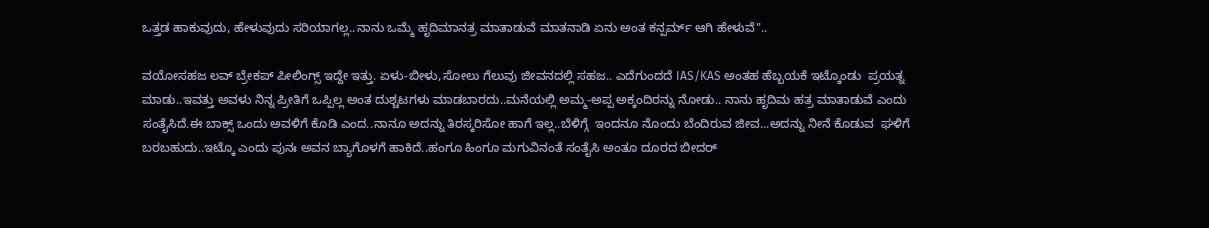ಒತ್ತಡ ಹಾಕುವುದು, ಹೇಳುವುದು ಸರಿಯಾಗಲ್ಲ..ನಾನು ಒಮ್ಮೆ ಹೃದಿಮಾನತ್ರ ಮಾತಾಡುವೆ ಮಾತನಾಡಿ ಏನು ಅಂತ ಕನ್ಪರ್ಮ್ ಆಗಿ ಹೇಳುವೆ"..

ವಯೋಸಹಜ ಲವ್ ಬ್ರೇಕಪ್ ಪೀಲಿಂಗ್ಸ್ ಇದ್ದೇ ಇತ್ತು. ಏಳು-ಬೀಳು,ಸೋಲು ಗೆಲುವು ಜೀವನದಲ್ಲಿ ಸಹಜ.. ಎದೆಗುಂದದೆ IAS/KAS ಅಂತಹ ಹೆಬ್ಬಯಕೆ ಇಟ್ಕೊಂಡು  ಪ್ರಯತ್ನ ಮಾಡು..ಇವತ್ತು ಅವಳು ನಿನ್ನ ಪ್ರೀತಿಗೆ ಒಪ್ಪಿಲ್ಲ ಅಂತ ದುಶ್ಚಟಗಳು ಮಾಡಬಾರದು..ಮನೆಯಲ್ಲಿ ಅಮ್ಮ-ಅಪ್ಪ ಅಕ್ಕಂದಿರನ್ನು ನೋಡು.. ನಾನು ಹೃದಿಮ ಹತ್ರ ಮಾತಾಡುವೆ ಎಂದು  ಸಂತೈಸಿದೆ.ಈ ಬಾಕ್ಸ್ ಒಂದು ಅವಳಿಗೆ ಕೊಡಿ ಎಂದ..ನಾನೂ ಅದನ್ನು ತಿರಸ್ಕರಿಸೋ ಹಾಗೆ ಇಲ್ಲ..ಬೆಳಿಗ್ಗೆ  ಇಂದನೂ ನೊಂದು ಬೆಂದಿರುವ ಜೀವ...ಅದನ್ನು ನೀನೆ ಕೊಡುವ  ಘಳಿಗೆ ಬರಬಹುದು..ಇಟ್ಕೊ ಎಂದು ಪುನಃ ಅವನ ಬ್ಯಾಗೊಳಗೆ ಹಾಕಿದೆ..ಹಂಗೂ ಹಿಂಗೂ ಮಗುವಿನಂತೆ ಸಂತೈಸಿ ಅಂತೂ ದೂರದ ಬೀದರ್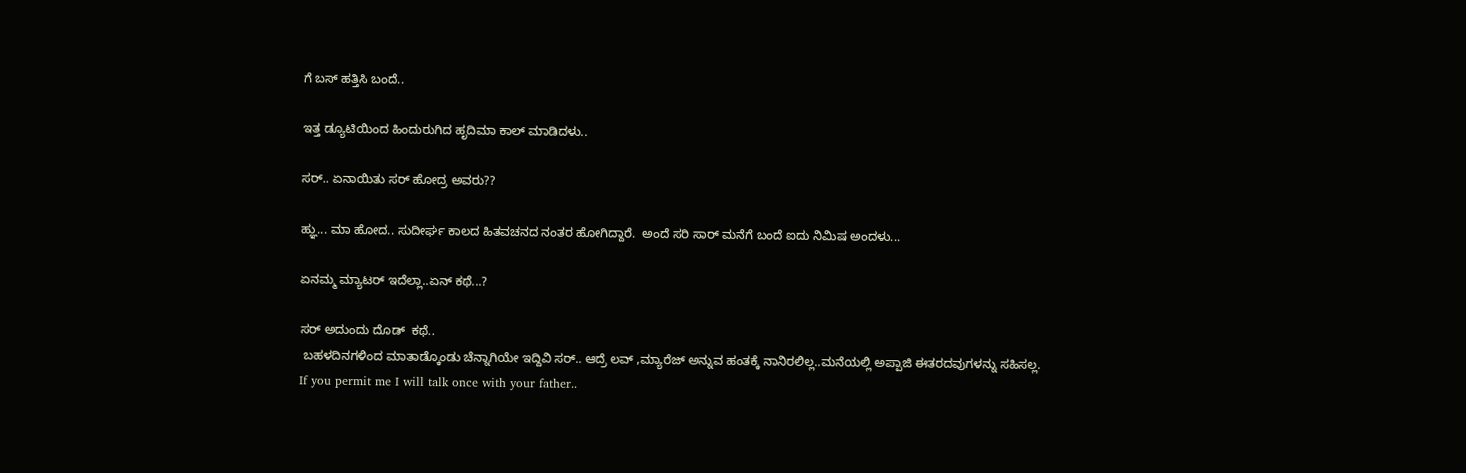ಗೆ ಬಸ್ ಹತ್ತಿಸಿ ಬಂದೆ..

ಇತ್ತ ಡ್ಯೂಟಿಯಿಂದ ಹಿಂದುರುಗಿದ ಹೃದಿಮಾ ಕಾಲ್ ಮಾಡಿದಳು..

ಸರ್.. ಏನಾಯಿತು ಸರ್ ಹೋದ್ರ ಅವರು??

ಹ್ಞು... ಮಾ ಹೋದ.. ಸುದೀರ್ಘ ಕಾಲದ ಹಿತವಚನದ ನಂತರ ಹೋಗಿದ್ದಾರೆ.  ಅಂದೆ ಸರಿ ಸಾರ್ ಮನೆಗೆ ಬಂದೆ ಐದು ನಿಮಿಷ ಅಂದಳು...

ಏನಮ್ಮ ಮ್ಯಾಟರ್ ಇದೆಲ್ಲಾ..ಏನ್ ಕಥೆ...?

ಸರ್ ಅದುಂದು ದೊಡ್  ಕಥೆ..
 ಬಹಳದಿನಗಳಿಂದ ಮಾತಾಡ್ಕೊಂಡು ಚೆನ್ನಾಗಿಯೇ ಇದ್ದಿವಿ ಸರ್.. ಆದ್ರೆ ಲವ್ ,ಮ್ಯಾರೆಜ್ ಅನ್ನುವ ಹಂತಕ್ಕೆ ನಾನಿರಲಿಲ್ಲ..ಮನೆಯಲ್ಲಿ ಅಪ್ಪಾಜಿ ಈತರದವುಗಳನ್ನು ಸಹಿಸಲ್ಲ.
If you permit me I will talk once with your father..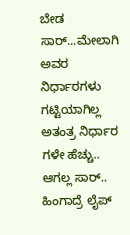ಬೇಡ ಸಾರ್...ಮೇಲಾಗಿ ಅವರ ನಿರ್ಧಾರಗಳು ಗಟ್ಟಿಯಾಗಿಲ್ಲ ಅತಂತ್ರ ನಿರ್ಧಾರ ಗಳೇ ಹೆಚ್ಚು..  ಆಗಲ್ಲ ಸಾರ್.. ಹಿಂಗಾದ್ರೆ ಲೈಪ್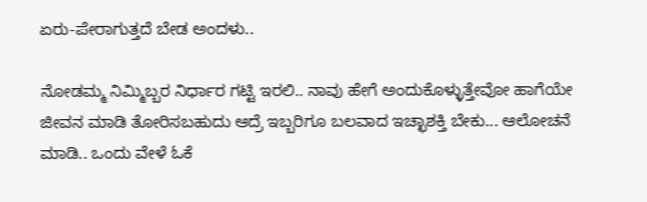ಏರು-ಪೇರಾಗುತ್ತದೆ ಬೇಡ ಅಂದಳು..

ನೋಡಮ್ಮ ನಿಮ್ಮಿಬ್ಬರ ನಿರ್ಧಾರ ಗಟ್ಟಿ ಇರಲಿ.. ನಾವು ಹೇಗೆ ಅಂದುಕೊಳ್ಳುತ್ತೇವೋ ಹಾಗೆಯೇ ಜೀವನ ಮಾಡಿ ತೋರಿಸಬಹುದು ಆದ್ರೆ ಇಬ್ಬರಿಗೂ ಬಲವಾದ ಇಚ್ಛಾಶಕ್ತಿ ಬೇಕು... ಆಲೋಚನೆ ಮಾಡಿ.. ಒಂದು ವೇಳೆ ಓಕೆ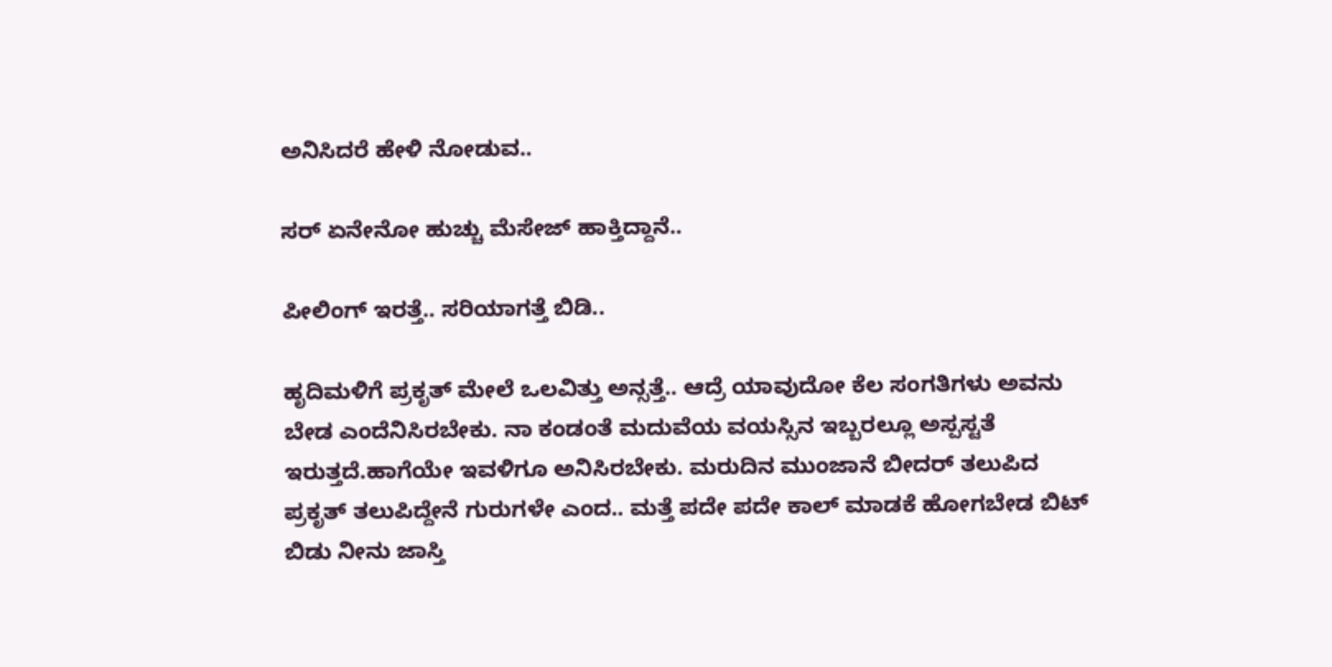ಅನಿಸಿದರೆ ಹೇಳಿ ನೋಡುವ..

ಸರ್ ಏನೇನೋ ಹುಚ್ಚು ಮೆಸೇಜ್ ಹಾಕ್ತಿದ್ದಾನೆ..

ಪೀಲಿಂಗ್ ಇರತ್ತೆ.. ಸರಿಯಾಗತ್ತೆ ಬಿಡಿ..

ಹೃದಿಮಳಿಗೆ ಪ್ರಕೃತ್ ಮೇಲೆ ಒಲವಿತ್ತು ಅನ್ಸತ್ತೆ.. ಆದ್ರೆ ಯಾವುದೋ ಕೆಲ ಸಂಗತಿಗಳು ಅವನು ಬೇಡ ಎಂದೆನಿಸಿರಬೇಕು. ನಾ ಕಂಡಂತೆ ಮದುವೆಯ ವಯಸ್ಸಿನ ಇಬ್ಬರಲ್ಲೂ ಅಸ್ಪಸ್ಟತೆ ಇರುತ್ತದೆ.ಹಾಗೆಯೇ ಇವಳಿಗೂ ಅನಿಸಿರಬೇಕು. ಮರುದಿನ ಮುಂಜಾನೆ ಬೀದರ್ ತಲುಪಿದ ಪ್ರಕೃತ್ ತಲುಪಿದ್ದೇನೆ ಗುರುಗಳೇ ಎಂದ.. ಮತ್ತೆ ಪದೇ ಪದೇ ಕಾಲ್ ಮಾಡಕೆ ಹೋಗಬೇಡ ಬಿಟ್ ಬಿಡು ನೀನು ಜಾಸ್ತಿ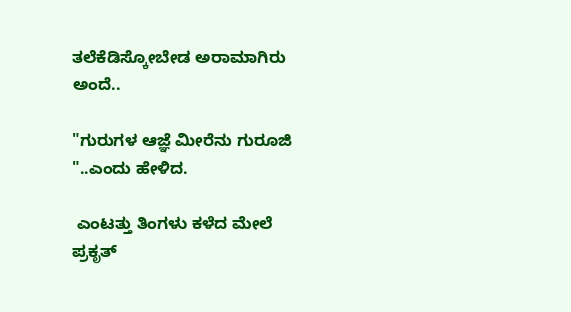ತಲೆಕೆಡಿಸ್ಕೋಬೇಡ ಅರಾಮಾಗಿರು ಅಂದೆ..

"ಗುರುಗಳ ಆಜ್ಞೆ ಮೀರೆನು ಗುರೂಜಿ "..ಎಂದು ಹೇಳಿದ.

 ಎಂಟತ್ತು ತಿಂಗಳು ಕಳೆದ ಮೇಲೆ ಪ್ರಕೃತ್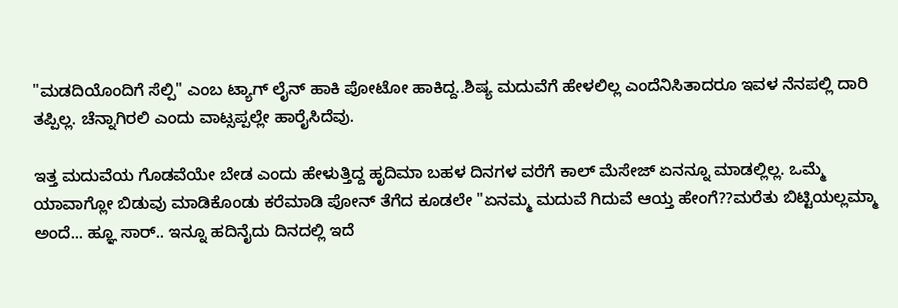"ಮಡದಿಯೊಂದಿಗೆ ಸೆಲ್ಪಿ" ಎಂಬ ಟ್ಯಾಗ್ ಲೈನ್ ಹಾಕಿ ಪೋಟೋ ಹಾಕಿದ್ದ..ಶಿಷ್ಯ ಮದುವೆಗೆ ಹೇಳಲಿಲ್ಲ ಎಂದೆನಿಸಿತಾದರೂ ಇವಳ ನೆನಪಲ್ಲಿ ದಾರಿ ತಪ್ಪಿಲ್ಲ. ಚೆನ್ನಾಗಿರಲಿ ಎಂದು ವಾಟ್ಸಪ್ಪಲ್ಲೇ ಹಾರೈಸಿದೆವು.

ಇತ್ತ ಮದುವೆಯ ಗೊಡವೆಯೇ ಬೇಡ ಎಂದು ಹೇಳುತ್ತಿದ್ದ ಹೃದಿಮಾ ಬಹಳ ದಿನಗಳ ವರೆಗೆ ಕಾಲ್ ಮೆಸೇಜ್ ಏನನ್ನೂ ಮಾಡಲ್ಲಿಲ್ಲ. ಒಮ್ಮೆ ಯಾವಾಗ್ಲೋ ಬಿಡುವು ಮಾಡಿಕೊಂಡು ಕರೆಮಾಡಿ ಪೋನ್ ತೆಗೆದ ಕೂಡಲೇ "ಏನಮ್ಮ ಮದುವೆ ಗಿದುವೆ ಆಯ್ತ ಹೇಂಗೆ??ಮರೆತು ಬಿಟ್ಟಿಯಲ್ಲಮ್ಮಾ  ಅಂದೆ... ಹ್ಞೂ ಸಾರ್.. ಇನ್ನೂ ಹದಿನೈದು ದಿನದಲ್ಲಿ ಇದೆ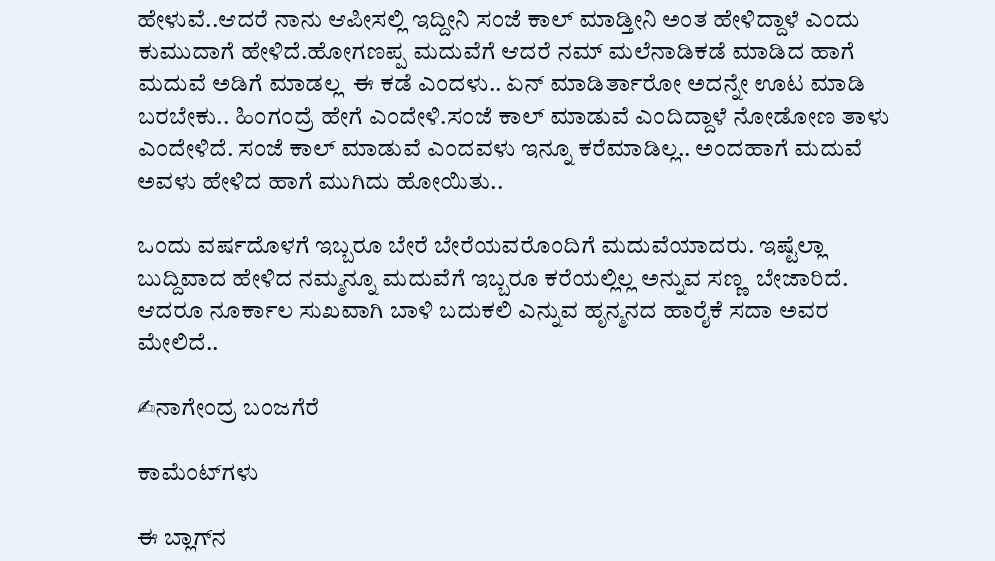ಹೇಳುವೆ..ಆದರೆ ನಾನು ಆಪೀಸಲ್ಲಿ ಇದ್ದೀನಿ ಸಂಜೆ ಕಾಲ್ ಮಾಡ್ತೀನಿ ಅಂತ ಹೇಳಿದ್ದಾಳೆ ಎಂದು ಕುಮುದಾಗೆ ಹೇಳಿದೆ.ಹೋಗಣಪ್ಪ ಮದುವೆಗೆ ಆದರೆ ನಮ್ ಮಲೆನಾಡಿಕಡೆ ಮಾಡಿದ ಹಾಗೆ ಮದುವೆ ಅಡಿಗೆ ಮಾಡಲ್ಲ  ಈ ಕಡೆ ಎಂದಳು.. ಏನ್ ಮಾಡಿರ್ತಾರೋ ಅದನ್ನೇ ಊಟ ಮಾಡಿ ಬರಬೇಕು.. ಹಿಂಗಂದ್ರೆ ಹೇಗೆ ಎಂದೇಳಿ.ಸಂಜೆ ಕಾಲ್ ಮಾಡುವೆ ಎಂದಿದ್ದಾಳೆ ನೋಡೋಣ ತಾಳು ಎಂದೇಳಿದೆ. ಸಂಜೆ ಕಾಲ್ ಮಾಡುವೆ ಎಂದವಳು ಇನ್ನೂ ಕರೆಮಾಡಿಲ್ಲ.. ಅಂದಹಾಗೆ ಮದುವೆ  ಅವಳು ಹೇಳಿದ ಹಾಗೆ ಮುಗಿದು ಹೋಯಿತು..

ಒಂದು ವರ್ಷದೊಳಗೆ ಇಬ್ಬರೂ ಬೇರೆ ಬೇರೆಯವರೊಂದಿಗೆ ಮದುವೆಯಾದರು. ಇಷ್ಟೆಲ್ಲಾ ಬುದ್ದಿವಾದ ಹೇಳಿದ ನಮ್ಮನ್ನೂ ಮದುವೆಗೆ ಇಬ್ಬರೂ ಕರೆಯಲ್ಲಿಲ್ಲ ಅನ್ನುವ ಸಣ್ಣ  ಬೇಜಾರಿದೆ. ಆದರೂ ನೂರ್ಕಾಲ ಸುಖವಾಗಿ ಬಾಳಿ ಬದುಕಲಿ ಎನ್ನುವ ಹೃನ್ಮನದ ಹಾರೈಕೆ ಸದಾ ಅವರ ಮೇಲಿದೆ..

✍ನಾಗೇಂದ್ರ ಬಂಜಗೆರೆ

ಕಾಮೆಂಟ್‌ಗಳು

ಈ ಬ್ಲಾಗ್‌ನ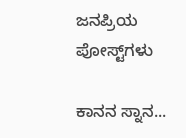ಜನಪ್ರಿಯ ಪೋಸ್ಟ್‌ಗಳು

ಕಾನನ ಸ್ನಾನ...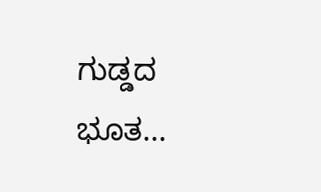ಗುಡ್ಡದ ಭೂತ...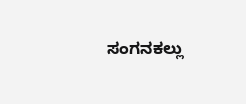ಸಂಗನಕಲ್ಲು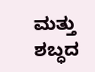ಮತ್ತು ಶಬ್ಧದ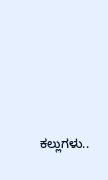ಕಲ್ಲುಗಳು..